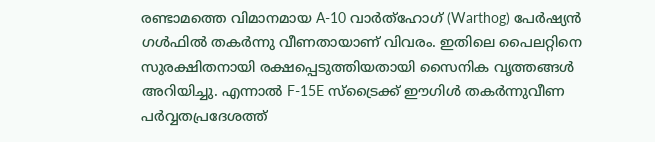രണ്ടാമത്തെ വിമാനമായ A-10 വാർത്ഹോഗ് (Warthog) പേർഷ്യൻ ഗൾഫിൽ തകർന്നു വീണതായാണ് വിവരം. ഇതിലെ പൈലറ്റിനെ സുരക്ഷിതനായി രക്ഷപ്പെടുത്തിയതായി സൈനിക വൃത്തങ്ങൾ അറിയിച്ചു. എന്നാൽ F-15E സ്ട്രൈക്ക് ഈഗിൾ തകർന്നുവീണ പർവ്വതപ്രദേശത്ത്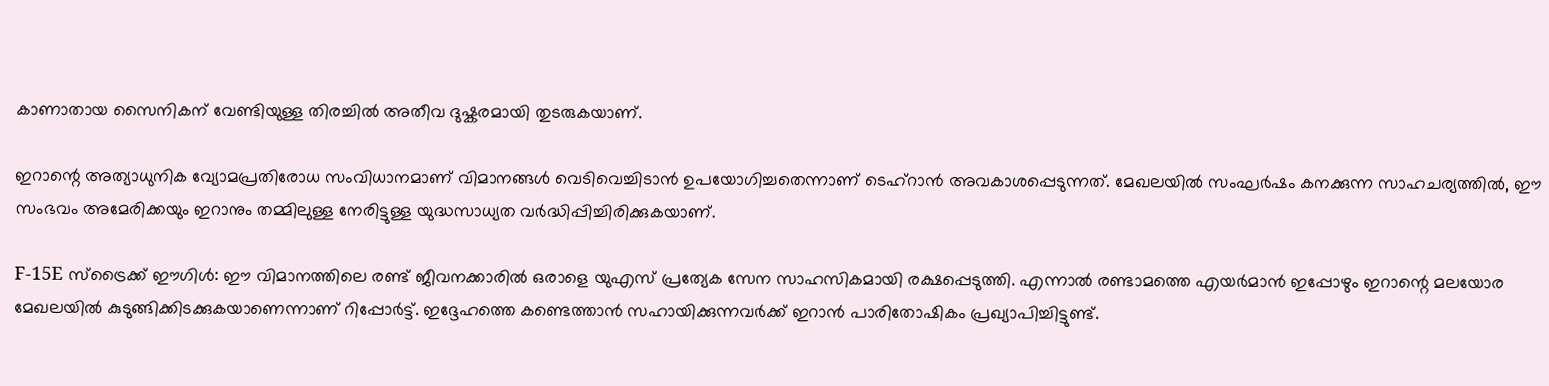കാണാതായ സൈനികന് വേണ്ടിയുള്ള തിരച്ചിൽ അതീവ ദുഷ്കരമായി തുടരുകയാണ്.

ഇറാന്റെ അത്യാധുനിക വ്യോമപ്രതിരോധ സംവിധാനമാണ് വിമാനങ്ങൾ വെടിവെച്ചിടാൻ ഉപയോഗിച്ചതെന്നാണ് ടെഹ്‌റാൻ അവകാശപ്പെടുന്നത്. മേഖലയിൽ സംഘർഷം കനക്കുന്ന സാഹചര്യത്തിൽ, ഈ സംഭവം അമേരിക്കയും ഇറാനും തമ്മിലുള്ള നേരിട്ടുള്ള യുദ്ധസാധ്യത വർദ്ധിപ്പിച്ചിരിക്കുകയാണ്.

F-15E സ്ട്രൈക്ക് ഈഗിൾ: ഈ വിമാനത്തിലെ രണ്ട് ജീവനക്കാരിൽ ഒരാളെ യുഎസ് പ്രത്യേക സേന സാഹസികമായി രക്ഷപ്പെടുത്തി. എന്നാൽ രണ്ടാമത്തെ എയർമാൻ ഇപ്പോഴും ഇറാന്റെ മലയോര മേഖലയിൽ കുടുങ്ങിക്കിടക്കുകയാണെന്നാണ് റിപ്പോർട്ട്. ഇദ്ദേഹത്തെ കണ്ടെത്താൻ സഹായിക്കുന്നവർക്ക് ഇറാൻ പാരിതോഷികം പ്രഖ്യാപിച്ചിട്ടുണ്ട്.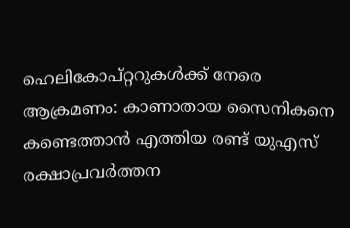ഹെലികോപ്റ്ററുകൾക്ക് നേരെ ആക്രമണം: കാണാതായ സൈനികനെ കണ്ടെത്താൻ എത്തിയ രണ്ട് യുഎസ് രക്ഷാപ്രവർത്തന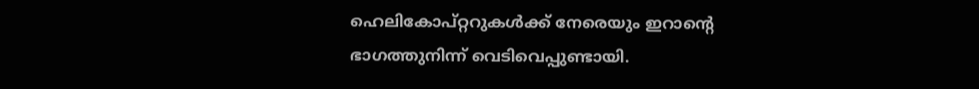ഹെലികോപ്റ്ററുകൾക്ക് നേരെയും ഇറാന്റെ ഭാഗത്തുനിന്ന് വെടിവെപ്പുണ്ടായി.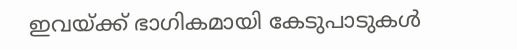ഇവയ്ക്ക് ഭാഗികമായി കേടുപാടുകൾ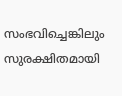സംഭവിച്ചെങ്കിലും സുരക്ഷിതമായി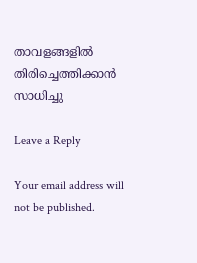താവളങ്ങളിൽ തിരിച്ചെത്തിക്കാൻ സാധിച്ചു

Leave a Reply

Your email address will not be published.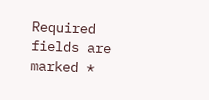Required fields are marked *